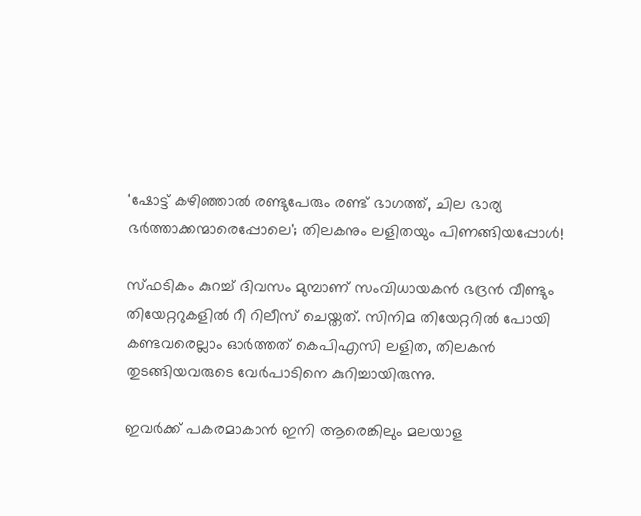'ഷോട്ട് കഴിഞ്ഞാൽ രണ്ടുപേരും രണ്ട് ഭാഗത്ത്, ചില ഭാര്യ ഭർത്താക്കന്മാരെപ്പോലെ'; തിലകനും ലളിതയും പിണങ്ങിയപ്പോൾ!

സ്ഫടികം കുറച്ച് ദിവസം മുമ്പാണ് സംവിധായകൻ ഭദ്രൻ വീണ്ടും തിയേറ്ററുകളിൽ റീ റിലീസ് ചെയ്തത്. സിനിമ തിയേറ്ററിൽ പോയി കണ്ടവരെല്ലാം ഓർത്തത് കെപിഎസി ലളിത, തിലകൻ തുടങ്ങിയവരുടെ വേർപാടിനെ കുറിച്ചായിരുന്നു.

ഇവർക്ക് പകരമാകാൻ ഇനി ആരെങ്കിലും മലയാള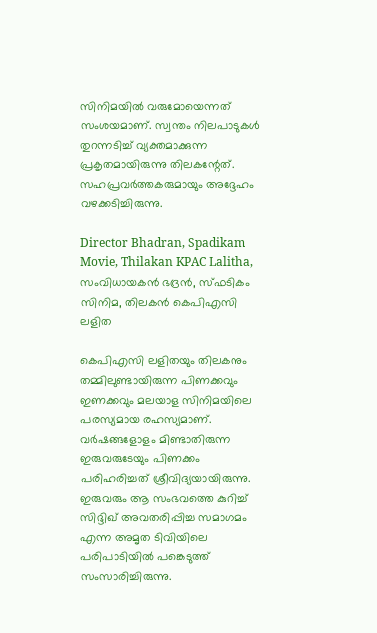സിനിമയിൽ വരുമോയെന്നത് സംശയമാണ്. സ്വന്തം നിലപാടുകള്‍ തുറന്നടിച്ച് വ്യക്തമാക്കുന്ന പ്രകൃതമായിരുന്നു തിലകന്റേത്. സഹപ്രവര്‍ത്തകരുമായും അദ്ദേഹം വഴക്കടിച്ചിരുന്നു.

Director Bhadran, Spadikam Movie, Thilakan KPAC Lalitha, സംവിധായകൻ ഭദ്രൻ, സ്ഫടികം സിനിമ, തിലകൻ കെപിഎസി ലളിത

കെപിഎസി ലളിതയും തിലകനും തമ്മിലുണ്ടായിരുന്ന പിണക്കവും ഇണക്കവും മലയാള സിനിമയിലെ പരസ്യമായ രഹസ്യമാണ്. വര്‍ഷങ്ങളോളം മിണ്ടാതിരുന്ന ഇരുവരുടേയും പിണക്കം പരിഹരിച്ചത് ശ്രീവിദ്യയായിരുന്നു. ഇരുവരും ആ സംഭവത്തെ കുറിച്ച് സിദ്ദിഖ് അവതരിപ്പിച്ച സമാഗമം എന്ന അമൃത ടിവിയിലെ പരിപാടിയിൽ പങ്കെടുത്ത് സംസാരിച്ചിരുന്നു.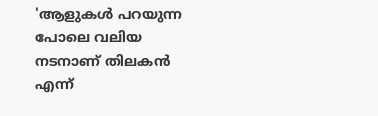'ആളുകള്‍ പറയുന്ന പോലെ വലിയ നടനാണ് തിലകന്‍ എന്ന്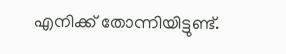എനിക്ക് തോന്നിയിട്ടുണ്ട്.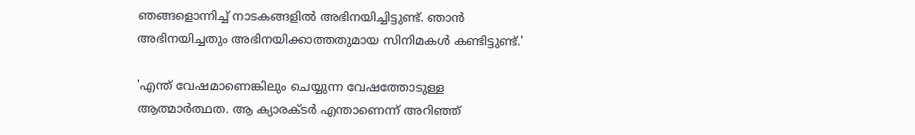ഞങ്ങളൊന്നിച്ച് നാടകങ്ങളില്‍ അഭിനയിച്ചിട്ടുണ്ട്. ഞാന്‍ അഭിനയിച്ചതും അഭിനയിക്കാത്തതുമായ സിനിമകള്‍ കണ്ടിട്ടുണ്ട്.'

'എന്ത് വേഷമാണെങ്കിലും ചെയ്യുന്ന വേഷത്തോടുള്ള ആത്മാര്‍ത്ഥത. ആ ക്യാരക്ടര്‍ എന്താണെന്ന് അറിഞ്ഞ്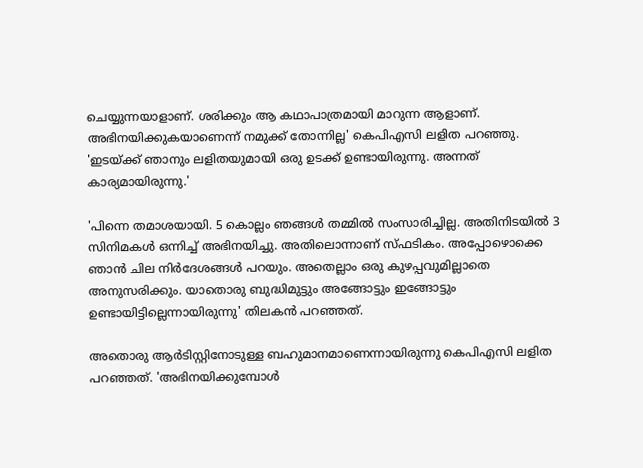ചെയ്യുന്നയാളാണ്. ശരിക്കും ആ കഥാപാത്രമായി മാറുന്ന ആളാണ്. അഭിനയിക്കുകയാണെന്ന് നമുക്ക് തോന്നില്ല' കെപിഎസി ലളിത പറഞ്ഞു. 'ഇടയ്ക്ക് ഞാനും ലളിതയുമായി ഒരു ഉടക്ക് ഉണ്ടായിരുന്നു. അന്നത് കാര്യമായിരുന്നു.'

'പിന്നെ തമാശയായി. 5 കൊല്ലം ഞങ്ങള്‍ തമ്മില്‍ സംസാരിച്ചില്ല. അതിനിടയില്‍ 3 സിനിമകള്‍ ഒന്നിച്ച് അഭിനയിച്ചു. അതിലൊന്നാണ് സ്ഫടികം. അപ്പോഴൊക്കെ ഞാന്‍ ചില നിര്‍ദേശങ്ങള്‍ പറയും. അതെല്ലാം ഒരു കുഴപ്പവുമില്ലാതെ അനുസരിക്കും. യാതൊരു ബുദ്ധിമുട്ടും അങ്ങോട്ടും ഇങ്ങോട്ടും ഉണ്ടായിട്ടില്ലെന്നായിരുന്നു' തിലകന്‍ പറഞ്ഞത്.

അതൊരു ആര്‍ടിസ്റ്റിനോടുള്ള ബഹുമാനമാണെന്നായിരുന്നു കെപിഎസി ലളിത പറഞ്ഞത്. 'അഭിനയിക്കുമ്പോള്‍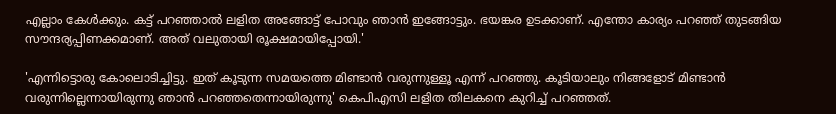എല്ലാം കേള്‍ക്കും. കട്ട് പറഞ്ഞാല്‍ ലളിത അങ്ങോട്ട് പോവും ഞാന്‍ ഇങ്ങോട്ടും. ഭയങ്കര ഉടക്കാണ്. എന്തോ കാര്യം പറഞ്ഞ് തുടങ്ങിയ സൗന്ദര്യപ്പിണക്കമാണ്. അത് വലുതായി രൂക്ഷമായിപ്പോയി.'

'എന്നിട്ടൊരു കോലൊടിച്ചിട്ടു. ഇത് കൂടുന്ന സമയത്തെ മിണ്ടാന്‍ വരുന്നുള്ളൂ എന്ന് പറഞ്ഞു. കൂടിയാലും നിങ്ങളോട് മിണ്ടാന്‍ വരുന്നില്ലെന്നായിരുന്നു ഞാന്‍ പറഞ്ഞതെന്നായിരുന്നു' കെപിഎസി ലളിത തിലകനെ കുറിച്ച് പറഞ്ഞത്.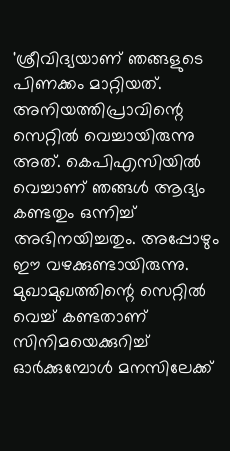'ശ്രീവിദ്യയാണ് ഞങ്ങളുടെ പിണക്കം മാറ്റിയത്. അനിയത്തിപ്രാവിന്റെ സെറ്റില്‍ വെച്ചായിരുന്നു അത്. കെപിഎസിയില്‍ വെച്ചാണ് ഞങ്ങള്‍ ആദ്യം കണ്ടതും ഒന്നിച്ച് അഭിനയിച്ചതും. അപ്പോഴും ഈ വഴക്കുണ്ടായിരുന്നു. മുഖാമുഖത്തിന്റെ സെറ്റില്‍ വെച്ച് കണ്ടതാണ് സിനിമയെക്കുറിച്ച് ഓര്‍ക്കുമ്പോള്‍ മനസിലേക്ക്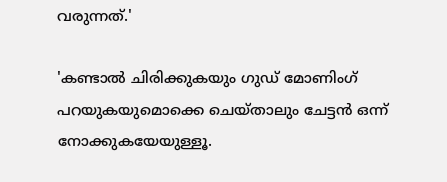വരുന്നത്.'

'കണ്ടാല്‍ ചിരിക്കുകയും ഗുഡ് മോണിംഗ് പറയുകയുമൊക്കെ ചെയ്താലും ചേട്ടന്‍ ഒന്ന് നോക്കുകയേയുള്ളൂ.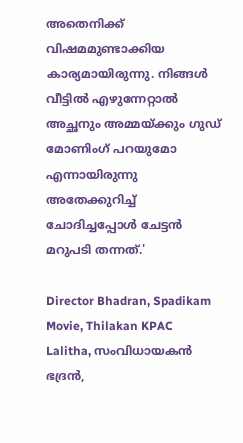അതെനിക്ക് വിഷമമുണ്ടാക്കിയ കാര്യമായിരുന്നു. നിങ്ങള്‍ വീട്ടില്‍ എഴുന്നേറ്റാല്‍ അച്ഛനും അമ്മയ്ക്കും ഗുഡ് മോണിംഗ് പറയുമോ എന്നായിരുന്നു അതേക്കുറിച്ച് ചോദിച്ചപ്പോള്‍ ചേട്ടന്‍ മറുപടി തന്നത്.'

Director Bhadran, Spadikam Movie, Thilakan KPAC Lalitha, സംവിധായകൻ ഭദ്രൻ,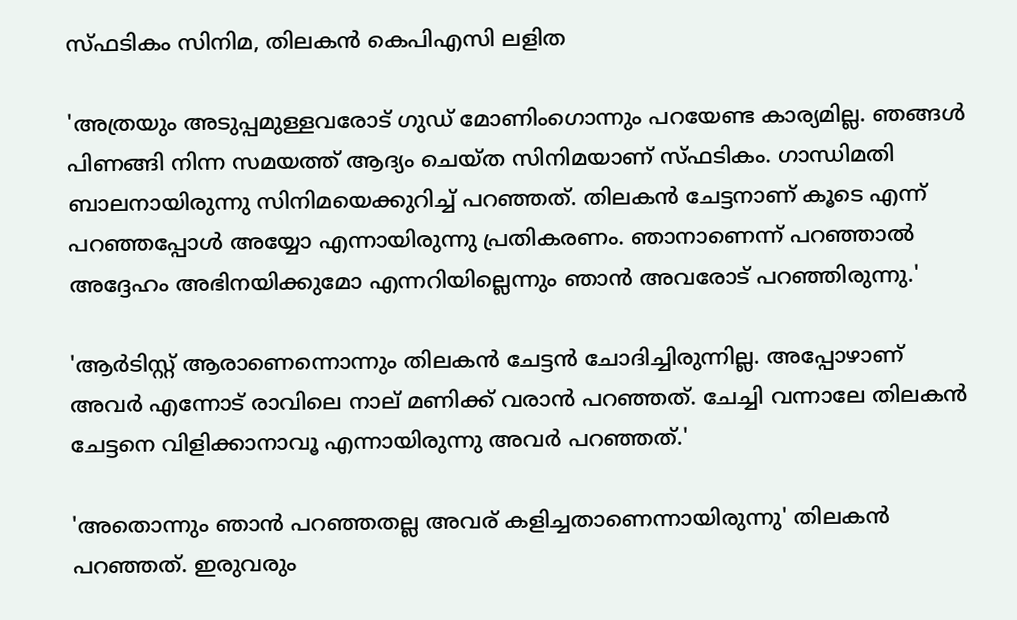സ്ഫടികം സിനിമ, തിലകൻ കെപിഎസി ലളിത

'അത്രയും അടുപ്പമുള്ളവരോട് ഗുഡ് മോണിംഗൊന്നും പറയേണ്ട കാര്യമില്ല. ഞങ്ങള്‍ പിണങ്ങി നിന്ന സമയത്ത് ആദ്യം ചെയ്ത സിനിമയാണ് സ്ഫടികം. ഗാന്ധിമതി ബാലനായിരുന്നു സിനിമയെക്കുറിച്ച് പറഞ്ഞത്. തിലകന്‍ ചേട്ടനാണ് കൂടെ എന്ന് പറഞ്ഞപ്പോള്‍ അയ്യോ എന്നായിരുന്നു പ്രതികരണം. ഞാനാണെന്ന് പറഞ്ഞാല്‍ അദ്ദേഹം അഭിനയിക്കുമോ എന്നറിയില്ലെന്നും ഞാന്‍ അവരോട് പറഞ്ഞിരുന്നു.'

'ആര്‍ടിസ്റ്റ് ആരാണെന്നൊന്നും തിലകന്‍ ചേട്ടന്‍ ചോദിച്ചിരുന്നില്ല. അപ്പോഴാണ് അവര്‍ എന്നോട് രാവിലെ നാല് മണിക്ക് വരാന്‍ പറഞ്ഞത്. ചേച്ചി വന്നാലേ തിലകന്‍ ചേട്ടനെ വിളിക്കാനാവൂ എന്നായിരുന്നു അവര്‍ പറഞ്ഞത്.'

'അതൊന്നും ഞാന്‍ പറഞ്ഞതല്ല അവര് കളിച്ചതാണെന്നായിരുന്നു' തിലകന്‍ പറഞ്ഞത്. ഇരുവരും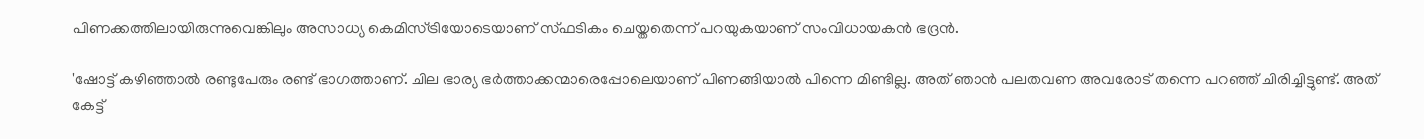പിണക്കത്തിലായിരുന്നുവെങ്കിലും അസാധ്യ കെമിസ്ട്രിയോടെയാണ് സ്ഫടികം ചെയ്തതെന്ന് പറയുകയാണ് സംവിധായകൻ ഭദ്രൻ.

'ഷോട്ട് കഴിഞ്ഞാൽ രണ്ടുപേരും രണ്ട് ഭാഗത്താണ്. ചില ഭാര്യ ഭർത്താക്കന്മാരെപ്പോലെയാണ് പിണങ്ങിയാൽ പിന്നെ മിണ്ടില്ല. അത് ഞാൻ പലതവണ അവരോട് തന്നെ പറഞ്ഞ് ചിരിച്ചിട്ടുണ്ട്. അത് കേട്ട്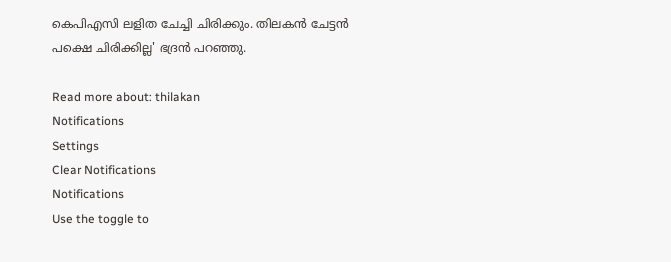കെപിഎസി ലളിത ചേച്ചി ചിരിക്കും. തിലകൻ ചേട്ടൻ പക്ഷെ ചിരിക്കില്ല' ഭദ്രൻ പറഞ്ഞു.

Read more about: thilakan
Notifications
Settings
Clear Notifications
Notifications
Use the toggle to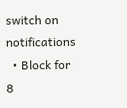switch on notifications
  • Block for 8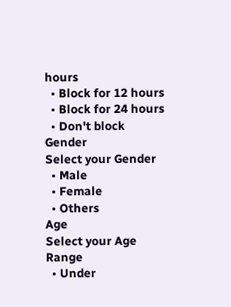hours
  • Block for 12 hours
  • Block for 24 hours
  • Don't block
Gender
Select your Gender
  • Male
  • Female
  • Others
Age
Select your Age Range
  • Under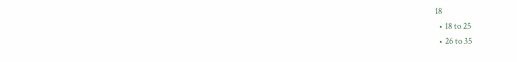18
  • 18 to 25
  • 26 to 35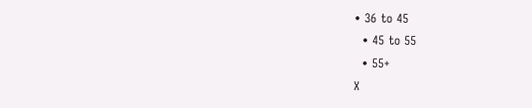• 36 to 45
  • 45 to 55
  • 55+
X